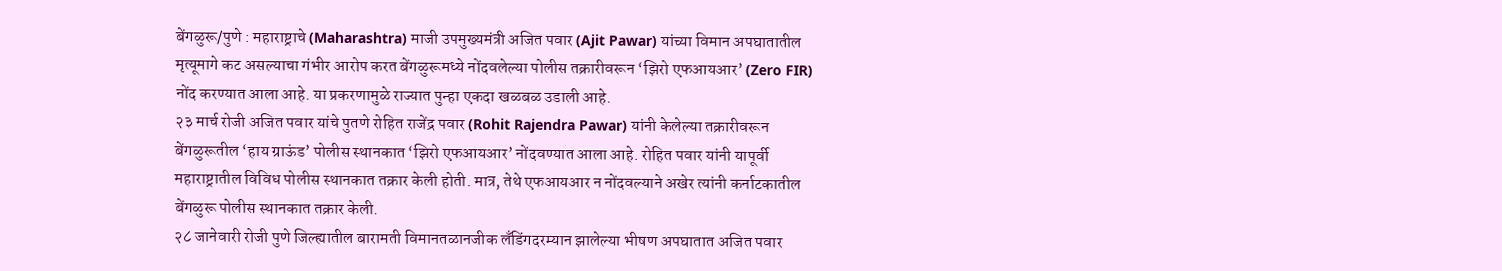बेंगळुरू/पुणे : महाराष्ट्राचे (Maharashtra) माजी उपमुख्यमंत्री अजित पवार (Ajit Pawar) यांच्या विमान अपघातातील मृत्यूमागे कट असल्याचा गंभीर आरोप करत बेंगळुरूमध्ये नोंदवलेल्या पोलीस तक्रारीवरून ‘झिरो एफआयआर’ (Zero FIR) नोंद करण्यात आला आहे. या प्रकरणामुळे राज्यात पुन्हा एकदा खळबळ उडाली आहे.
२३ मार्च रोजी अजित पवार यांचे पुतणे रोहित राजेंद्र पवार (Rohit Rajendra Pawar) यांनी केलेल्या तक्रारीवरून बेंगळुरूतील ‘हाय ग्राऊंड’ पोलीस स्थानकात ‘झिरो एफआयआर’ नोंदवण्यात आला आहे. रोहित पवार यांनी यापूर्वी महाराष्ट्रातील विविध पोलीस स्थानकात तक्रार केली होती. मात्र, तेथे एफआयआर न नोंदवल्याने अखेर त्यांनी कर्नाटकातील बेंगळुरू पोलीस स्थानकात तक्रार केली.
२८ जानेवारी रोजी पुणे जिल्ह्यातील बारामती विमानतळानजीक लॅंडिंगदरम्यान झालेल्या भीषण अपघातात अजित पवार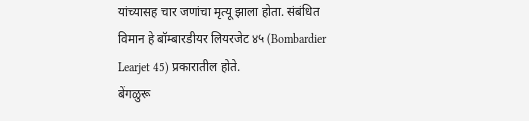यांच्यासह चार जणांचा मृत्यू झाला होता. संबंधित विमान हे बॉम्बारडीयर लियरजेट ४५ (Bombardier Learjet 45) प्रकारातील होते.
बेंगळुरू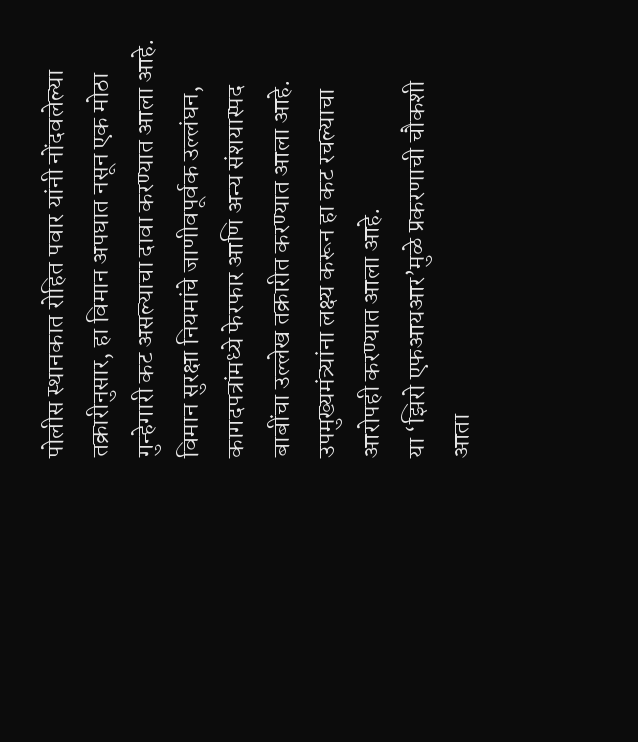पोलीस स्थानकात रोहित पवार यांनी नोंदवलेल्या तक्रारीनुसार, हा विमान अपघात नसून एक मोठा गुन्हेगारी कट असल्याचा दावा करण्यात आला आहे. विमान सुरक्षा नियमांचे जाणीवपूर्वक उल्लंघन, कागदपत्रांमध्ये फेरफार आणि अन्य संशयास्पद बाबींचा उल्लेख तक्रारीत करण्यात आला आहे. उपमुख्यमंत्र्यांना लक्ष्य करून हा कट रचल्याचा आरोपही करण्यात आला आहे.
या ‘झिरो एफआयआर’मुळे प्रकरणाची चौकशी आता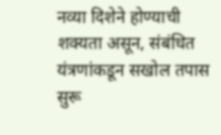नव्या दिशेने होण्याची शक्यता असून, संबंधित यंत्रणांकडून सखोल तपास सुरू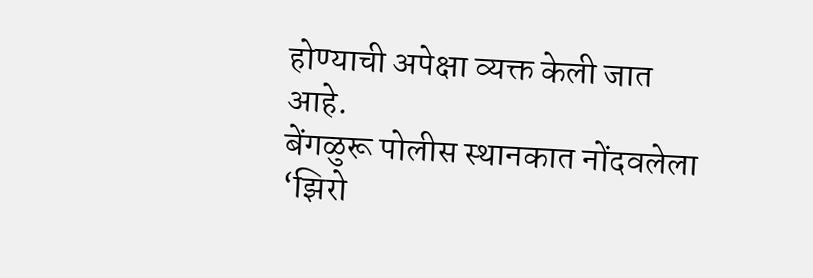होण्याची अपेक्षा व्यक्त केली जात आहे.
बेंगळुरू पोलीस स्थानकात नोंदवलेला ‘झिरो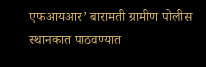एफआयआर’ बारामती ग्रामीण पोलीस स्थानकात पाठवण्यात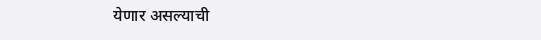येणार असल्याची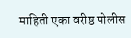माहिती एका वरीष्ठ पोलीस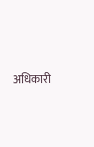अधिकारी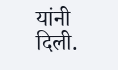यांनी दिली.